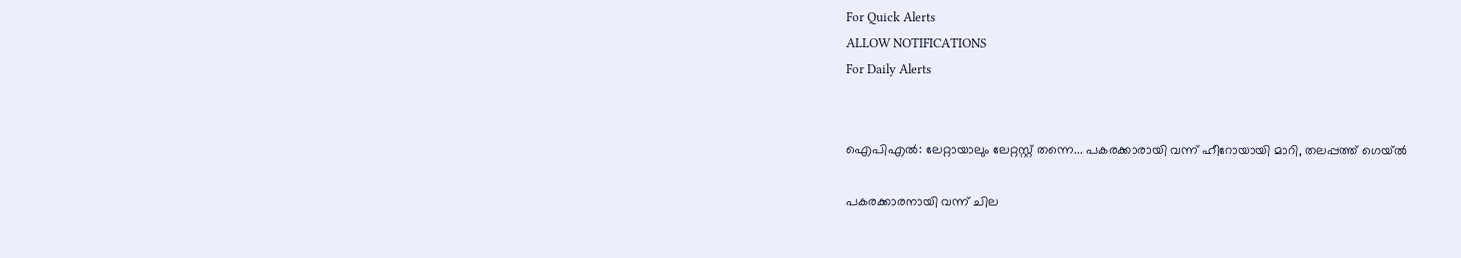For Quick Alerts
ALLOW NOTIFICATIONS
For Daily Alerts


ഐപിഎല്‍: ലേറ്റായാലും ലേറ്റസ്റ്റ് തന്നെ... പകരക്കാരായി വന്ന് ഹീറോയായി മാറി, തലപ്പത്ത് ഗെയ്ല്‍

പകരക്കാരനായി വന്ന് ചില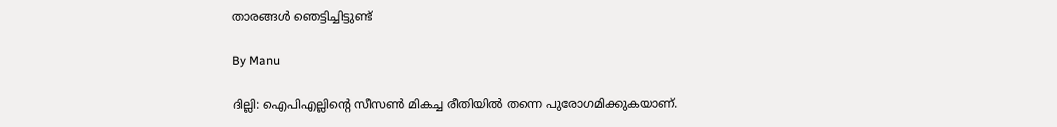താരങ്ങള്‍ ഞെട്ടിച്ചിട്ടുണ്ട്

By Manu

ദില്ലി: ഐപിഎല്ലിന്റെ സീസണ്‍ മികച്ച രീതിയില്‍ തന്നെ പുരോഗമിക്കുകയാണ്.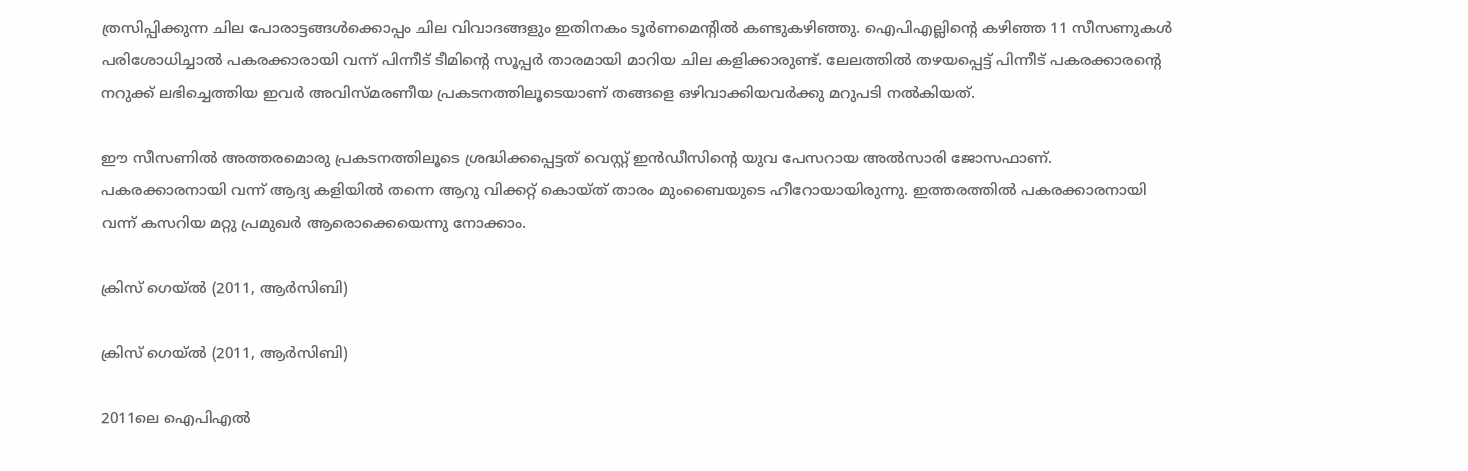ത്രസിപ്പിക്കുന്ന ചില പോരാട്ടങ്ങള്‍ക്കൊപ്പം ചില വിവാദങ്ങളും ഇതിനകം ടൂര്‍ണമെന്റില്‍ കണ്ടുകഴിഞ്ഞു. ഐപിഎല്ലിന്റെ കഴിഞ്ഞ 11 സീസണുകള്‍ പരിശോധിച്ചാല്‍ പകരക്കാരായി വന്ന് പിന്നീട് ടീമിന്റെ സൂപ്പര്‍ താരമായി മാറിയ ചില കളിക്കാരുണ്ട്. ലേലത്തില്‍ തഴയപ്പെട്ട് പിന്നീട് പകരക്കാരന്റെ നറുക്ക് ലഭിച്ചെത്തിയ ഇവര്‍ അവിസ്മരണീയ പ്രകടനത്തിലൂടെയാണ് തങ്ങളെ ഒഴിവാക്കിയവര്‍ക്കു മറുപടി നല്‍കിയത്.

ഈ സീസണില്‍ അത്തരമൊരു പ്രകടനത്തിലൂടെ ശ്രദ്ധിക്കപ്പെട്ടത് വെസ്റ്റ് ഇന്‍ഡീസിന്റെ യുവ പേസറായ അല്‍സാരി ജോസഫാണ്. പകരക്കാരനായി വന്ന് ആദ്യ കളിയില്‍ തന്നെ ആറു വിക്കറ്റ് കൊയ്ത് താരം മുംബൈയുടെ ഹീറോയായിരുന്നു. ഇത്തരത്തില്‍ പകരക്കാരനായി വന്ന് കസറിയ മറ്റു പ്രമുഖര്‍ ആരൊക്കെയെന്നു നോക്കാം.

ക്രിസ് ഗെയ്ല്‍ (2011, ആര്‍സിബി)

ക്രിസ് ഗെയ്ല്‍ (2011, ആര്‍സിബി)

2011ലെ ഐപിഎല്‍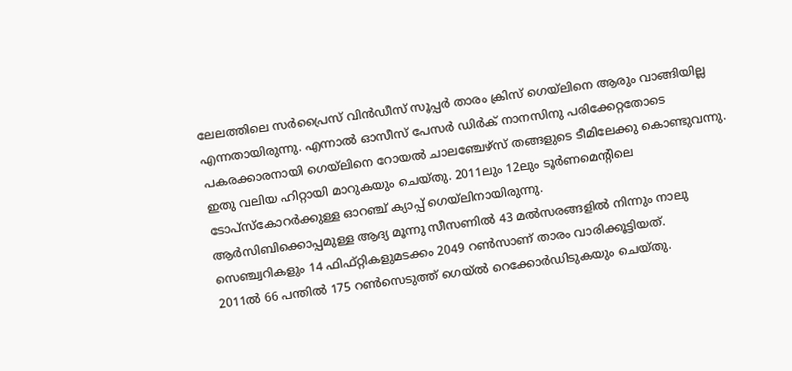ലേലത്തിലെ സര്‍പ്രൈസ് വിന്‍ഡീസ് സൂപ്പര്‍ താരം ക്രിസ് ഗെയ്‌ലിനെ ആരും വാങ്ങിയില്ല എന്നതായിരുന്നു. എന്നാല്‍ ഓസീസ് പേസര്‍ ഡിര്‍ക് നാനസിനു പരിക്കേറ്റതോടെ പകരക്കാരനായി ഗെയ്‌ലിനെ റോയല്‍ ചാലഞ്ചേഴ്‌സ് തങ്ങളുടെ ടീമിലേക്കു കൊണ്ടുവന്നു. ഇതു വലിയ ഹിറ്റായി മാറുകയും ചെയ്തു. 2011ലും 12ലും ടൂര്‍ണമെന്റിലെ ടോപ്‌സ്‌കോറര്‍ക്കുള്ള ഓറഞ്ച് ക്യാപ്പ് ഗെയ്‌ലിനായിരുന്നു.
ആര്‍സിബിക്കൊപ്പമുള്ള ആദ്യ മൂന്നു സീസണില്‍ 43 മല്‍സരങ്ങളില്‍ നിന്നും നാലു സെഞ്ച്വറികളും 14 ഫിഫ്റ്റികളുമടക്കം 2049 റണ്‍സാണ് താരം വാരിക്കൂട്ടിയത്.
2011ല്‍ 66 പന്തില്‍ 175 റണ്‍സെടുത്ത് ഗെയ്ല്‍ റെക്കോര്‍ഡിടുകയും ചെയ്തു.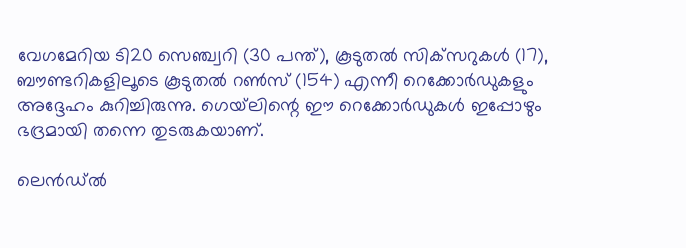വേഗമേറിയ ടി20 സെഞ്ച്വറി (30 പന്ത്), കൂടുതല്‍ സിക്‌സറുകള്‍ (17), ബൗണ്ടറികളിലൂടെ കൂടുതല്‍ റണ്‍സ് (154) എന്നീ റെക്കോര്‍ഡുകളും അദ്ദേഹം കുറിച്ചിരുന്നു. ഗെയ്‌ലിന്റെ ഈ റെക്കോര്‍ഡുകള്‍ ഇപ്പോഴും ഭദ്രമായി തന്നെ തുടരുകയാണ്.

ലെന്‍ഡ്ല്‍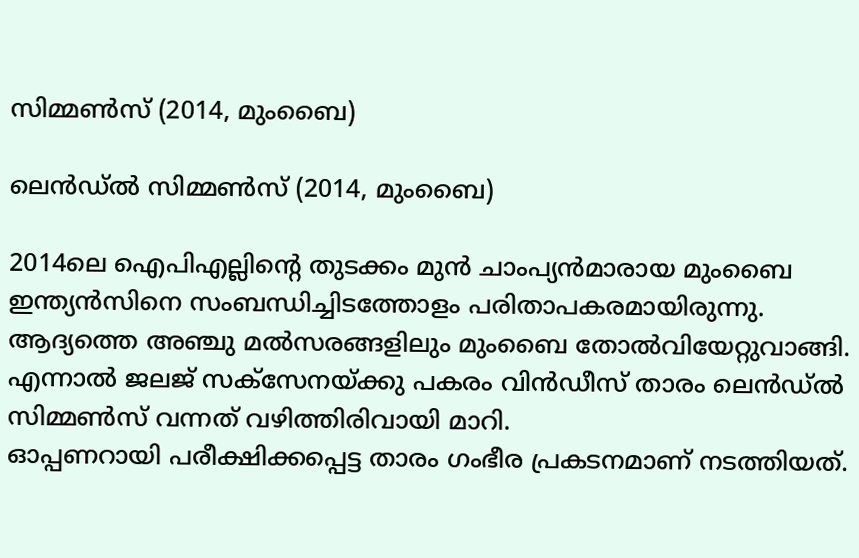സിമ്മണ്‍സ് (2014, മുംബൈ)

ലെന്‍ഡ്ല്‍ സിമ്മണ്‍സ് (2014, മുംബൈ)

2014ലെ ഐപിഎല്ലിന്റെ തുടക്കം മുന്‍ ചാംപ്യന്‍മാരായ മുംബൈ ഇന്ത്യന്‍സിനെ സംബന്ധിച്ചിടത്തോളം പരിതാപകരമായിരുന്നു. ആദ്യത്തെ അഞ്ചു മല്‍സരങ്ങളിലും മുംബൈ തോല്‍വിയേറ്റുവാങ്ങി. എന്നാല്‍ ജലജ് സക്‌സേനയ്ക്കു പകരം വിന്‍ഡീസ് താരം ലെന്‍ഡ്ല്‍ സിമ്മണ്‍സ് വന്നത് വഴിത്തിരിവായി മാറി.
ഓപ്പണറായി പരീക്ഷിക്കപ്പെട്ട താരം ഗംഭീര പ്രകടനമാണ് നടത്തിയത്.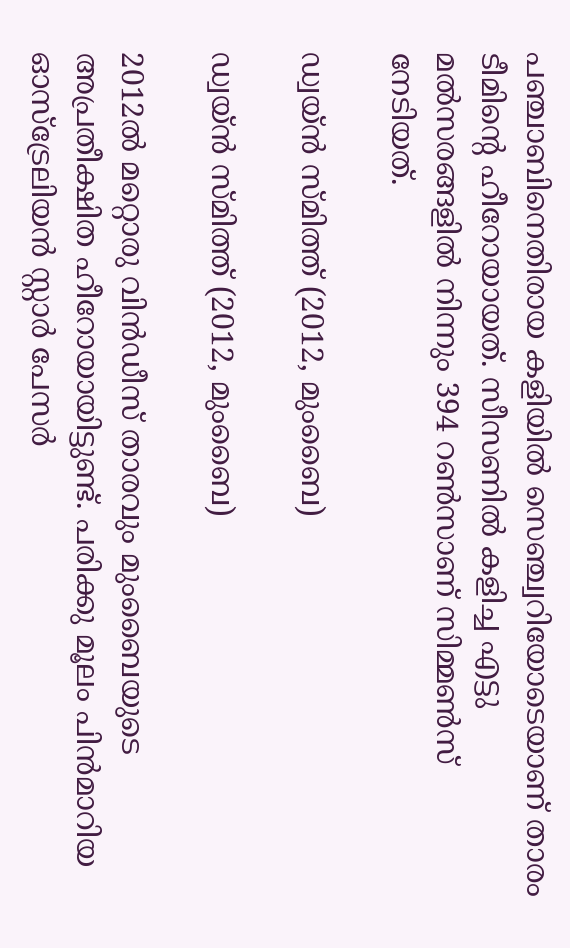പഞ്ചാബിനെതിരായ കളിയില്‍ സെഞ്ച്വറിയോടെയാണ് താരം ടീമിന്റെ ഹീറോയായത്. സീസണില്‍ കളിച്ച എട്ടു മല്‍സരങ്ങളില്‍ നിന്നും 394 റണ്‍സാണ് സിമ്മണ്‍സ് നേടിയത്.

ഡ്വയ്ന്‍ സ്മിത്ത് (2012, മുംബൈ)

ഡ്വയ്ന്‍ സ്മിത്ത് (2012, മുംബൈ)

2012ല്‍ മറ്റൊരു വിന്‍ഡീസ് താരവും മുംബൈയുടെ അപ്രതീക്ഷിത ഹീറോയായിട്ടുണ്ട്. പരിക്കു മൂലം പിന്‍മാറിയ ഓസ്‌ട്രേലിയന്‍ സ്റ്റാര്‍ പേസര്‍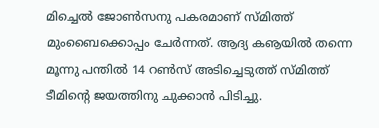മിച്ചെല്‍ ജോണ്‍സനു പകരമാണ് സ്മിത്ത് മുംബൈക്കൊപ്പം ചേര്‍ന്നത്. ആദ്യ കൡയില്‍ തന്നെ മൂന്നു പന്തില്‍ 14 റണ്‍സ് അടിച്ചെടുത്ത് സ്മിത്ത് ടീമിന്റെ ജയത്തിനു ചുക്കാന്‍ പിടിച്ചു.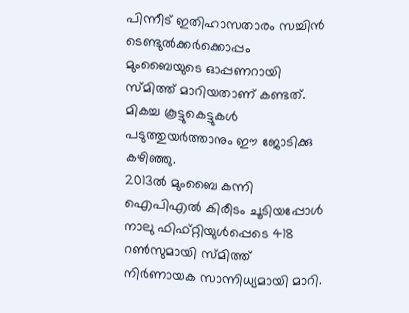പിന്നീട് ഇതിഹാസതാരം സച്ചിന്‍ ടെണ്ടുല്‍ക്കര്‍ക്കൊപ്പം മുംബൈയുടെ ഓപ്പണറായി സ്മിത്ത് മാറിയതാണ് കണ്ടത്. മികച്ച കൂട്ടുകെട്ടുകള്‍ പടുത്തുയര്‍ത്താനും ഈ ജോടിക്കു കഴിഞ്ഞു.
2013ല്‍ മുംബൈ കന്നി ഐപിഎല്‍ കിരീടം ചൂടിയപ്പോള്‍ നാലു ഫിഫ്റ്റിയുള്‍പ്പെടെ 418 റണ്‍സുമായി സ്മിത്ത് നിര്‍ണായക സാന്നിധ്യമായി മാറി.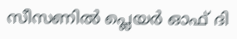സീസണില്‍ പ്ലെയര്‍ ഓഫ് ദി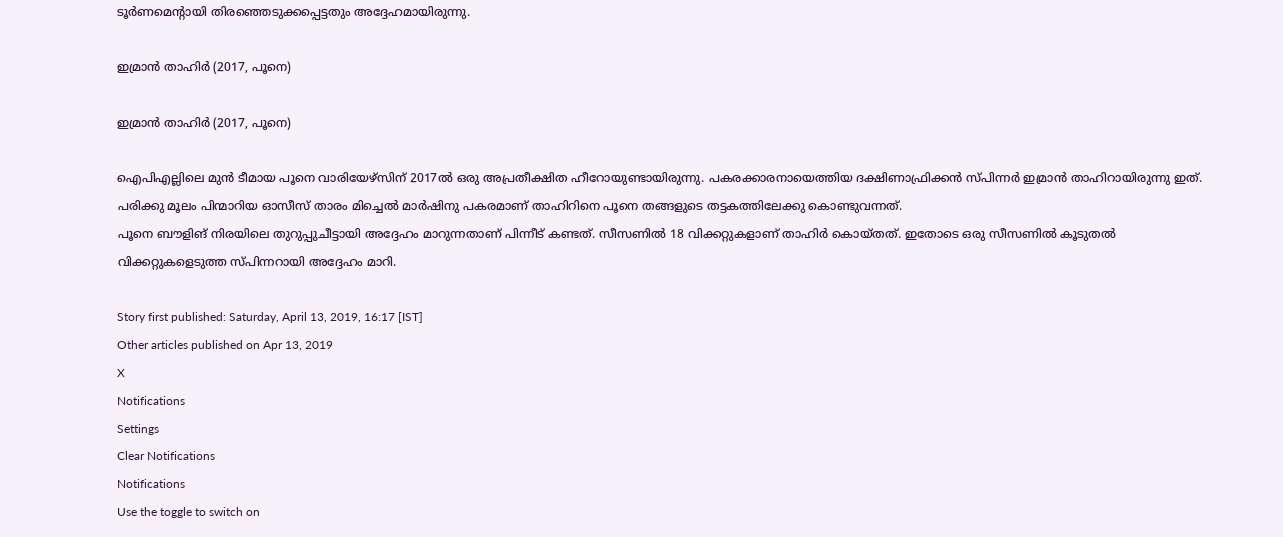ടൂര്‍ണമെന്റായി തിരഞ്ഞെടുക്കപ്പെട്ടതും അദ്ദേഹമായിരുന്നു.

ഇമ്രാന്‍ താഹിര്‍ (2017, പൂനെ)

ഇമ്രാന്‍ താഹിര്‍ (2017, പൂനെ)

ഐപിഎല്ലിലെ മുന്‍ ടീമായ പൂനെ വാരിയേഴ്‌സിന് 2017ല്‍ ഒരു അപ്രതീക്ഷിത ഹീറോയുണ്ടായിരുന്നു. പകരക്കാരനായെത്തിയ ദക്ഷിണാഫ്രിക്കന്‍ സ്പിന്നര്‍ ഇമ്രാന്‍ താഹിറായിരുന്നു ഇത്. പരിക്കു മൂലം പിന്മാറിയ ഓസീസ് താരം മിച്ചെല്‍ മാര്‍ഷിനു പകരമാണ് താഹിറിനെ പൂനെ തങ്ങളുടെ തട്ടകത്തിലേക്കു കൊണ്ടുവന്നത്.
പൂനെ ബൗളിങ് നിരയിലെ തുറുപ്പുചീട്ടായി അദ്ദേഹം മാറുന്നതാണ് പിന്നീട് കണ്ടത്. സീസണില്‍ 18 വിക്കറ്റുകളാണ് താഹിര്‍ കൊയ്തത്. ഇതോടെ ഒരു സീസണില്‍ കൂടുതല്‍ വിക്കറ്റുകളെടുത്ത സ്പിന്നറായി അദ്ദേഹം മാറി.

Story first published: Saturday, April 13, 2019, 16:17 [IST]
Other articles published on Apr 13, 2019
X
Notifications
Settings
Clear Notifications
Notifications
Use the toggle to switch on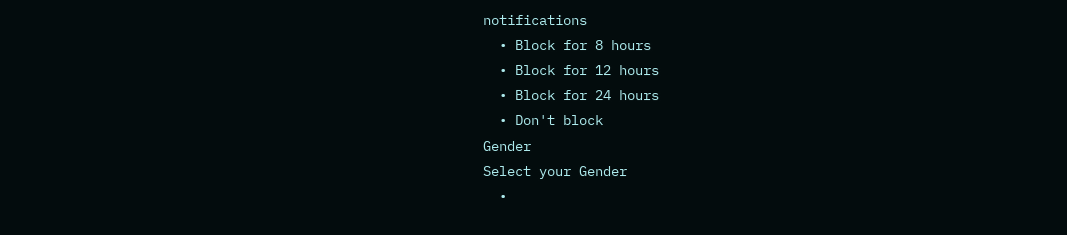notifications
  • Block for 8 hours
  • Block for 12 hours
  • Block for 24 hours
  • Don't block
Gender
Select your Gender
  •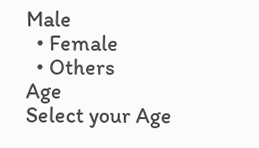Male
  • Female
  • Others
Age
Select your Age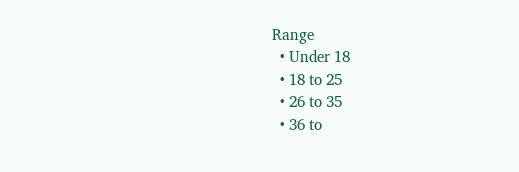Range
  • Under 18
  • 18 to 25
  • 26 to 35
  • 36 to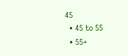45
  • 45 to 55
  • 55+